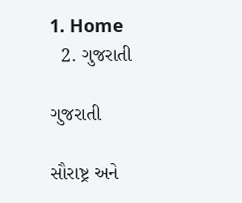1. Home
  2. ગુજરાતી

ગુજરાતી

સૌરાષ્ટ્ર અને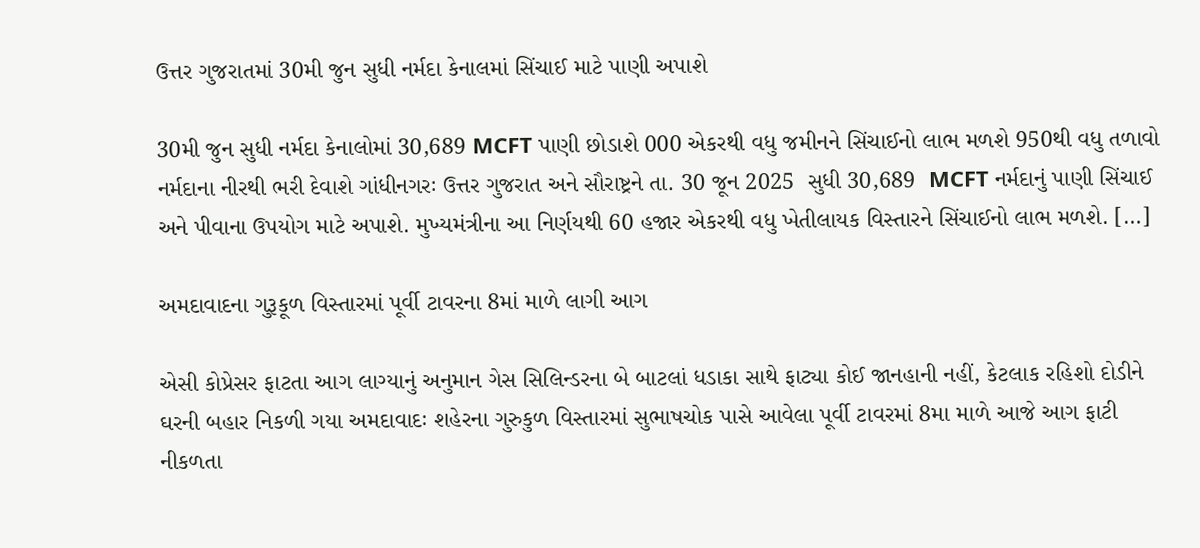ઉત્તર ગુજરાતમાં 30મી જુન સુધી નર્મદા કેનાલમાં સિંચાઈ માટે પાણી અપાશે

30મી જુન સુધી નર્મદા કેનાલોમાં 30,689 MCFT પાણી છોડાશે 000 એકરથી વધુ જમીનને સિંચાઈનો લાભ મળશે 950થી વધુ તળાવો નર્મદાના નીરથી ભરી દેવાશે ગાંધીનગરઃ ઉત્તર ગુજરાત અને સૌરાષ્ટ્રને તા. 30 જૂન 2025  સુધી 30,689  MCFT નર્મદાનું પાણી સિંચાઈ અને પીવાના ઉપયોગ માટે અપાશે. મુખ્યમંત્રીના આ નિર્ણયથી 60 હજાર એકરથી વધુ ખેતીલાયક વિસ્તારને સિંચાઈનો લાભ મળશે. […]

અમદાવાદના ગુરૂકૂળ વિસ્તારમાં પૂર્વી ટાવરના 8માં માળે લાગી આગ

એસી કોપ્રેસર ફાટતા આગ લાગ્યાનું અનુમાન ગેસ સિલિન્ડરના બે બાટલાં ધડાકા સાથે ફાટ્યા કોઈ જાનહાની નહીં, કેટલાક રહિશો દોડીને ઘરની બહાર નિકળી ગયા અમદાવાદઃ શહેરના ગુરુકુળ વિસ્તારમાં સુભાષચોક પાસે આવેલા પૂર્વી ટાવરમાં 8મા માળે આજે આગ ફાટી નીકળતા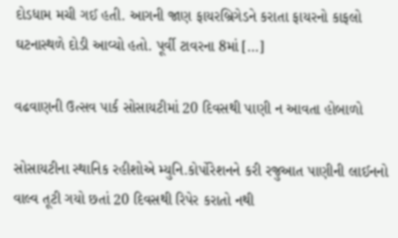દોડધામ મચી ગઈ હતી. આગની જાણ ફાયરબ્રિગેડને કરાતા ફાયરનો કાફલો ઘટનાસ્થળે દોડી આવ્યો હતો. પૂર્વી ટાવરના 8માં […]

વઢવાણની ઉત્સવ પાર્ક સોસાયટીમાં 20 દિવસથી પાણી ન આવતા હોબાળો

સોસાયટીના સ્થાનિક રહીશોએ મ્યુનિ.કોર્પોરેશનને કરી રજુઆત પાણીની લાઈનનો વાલ્વ તૂટી ગયો છતાં 20 દિવસથી રિપેર કરાતો નથી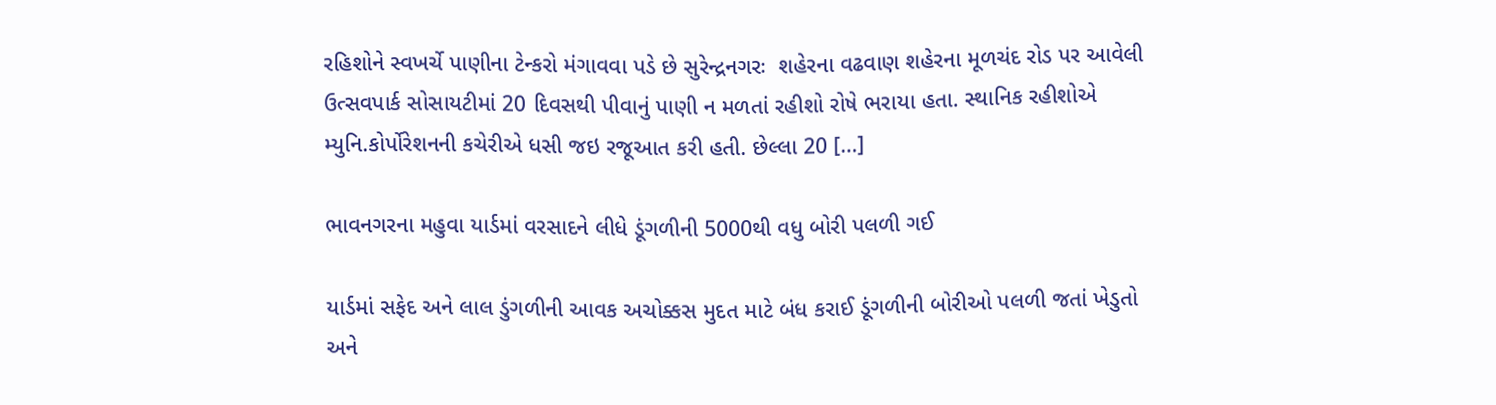રહિશોને સ્વખર્ચે પાણીના ટેન્કરો મંગાવવા પડે છે સુરેન્દ્રનગરઃ  શહેરના વઢવાણ શહેરના મૂળચંદ રોડ પર આવેલી ઉત્સવપાર્ક સોસાયટીમાં 20 દિવસથી પીવાનું પાણી ન મળતાં રહીશો રોષે ભરાયા હતા. સ્થાનિક રહીશોએ મ્યુનિ.કોર્પોરેશનની કચેરીએ ધસી જઇ રજૂઆત કરી હતી. છેલ્લા 20 […]

ભાવનગરના મહુવા યાર્ડમાં વરસાદને લીધે ડૂંગળીની 5000થી વધુ બોરી પલળી ગઈ

યાર્ડમાં સફેદ અને લાલ ડુંગળીની આવક અચોક્કસ મુદત માટે બંધ કરાઈ ડૂંગળીની બોરીઓ પલળી જતાં ખેડુતો અને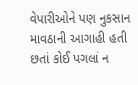વેપારીઓને પણ નુકસાન માવઠાની આગાહી હતી છતાં કોઈ પગલાં ન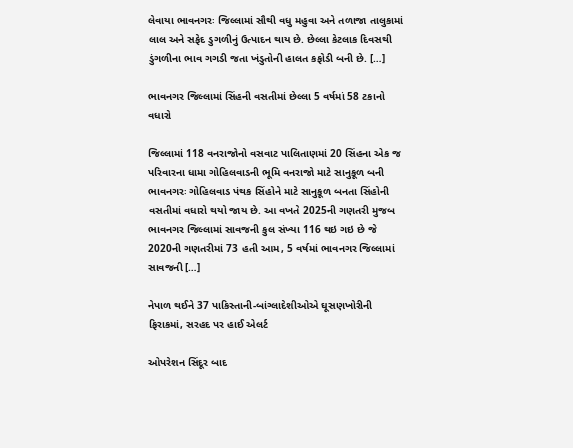લેવાયા ભાવનગરઃ જિલ્લામાં સૌથી વધુ મહુવા અને તળાજા તાલુકામાં લાલ અને સફેદ ડુગળીનું ઉત્પાદન થાય છે. છેલ્લા કેટલાક દિવસથી ડુંગળીના ભાવ ગગડી જતા ખંડુતોની હાલત કફોડી બની છે. […]

ભાવનગર જિલ્લામાં સિંહની વસતીમાં છેલ્લા 5 વર્ષમાં 58 ટકાનો વધારો

જિલ્લામાં 118 વનરાજોનો વસવાટ પાલિતાણમાં 20 સિંહના એક જ પરિવારના ધામા ગોહિલવાડની ભૂમિ વનરાજો માટે સાનુકૂળ બની ભાવનગરઃ ગોહિલવાડ પંથક સિંહોને માટે સાનુકૂળ બનતા સિંહોની વસતીમાં વધારો થયો જાય છે. આ વખતે 2025ની ગણતરી મુજબ ભાવનગર જિલ્લામાં સાવજની કુલ સંખ્યા 116 થઇ ગઇ છે જે 2020ની ગણતરીમાં 73 હતી આમ, 5 વર્ષમાં ભાવનગર જિલ્લામાં સાવજની […]

નેપાળ થઈને 37 પાકિસ્તાની-બાંગ્લાદેશીઓએ ઘૂસણખોરીની ફિરાકમાં, સરહદ પર હાઈ એલર્ટ

ઓપરેશન સિંદૂર બાદ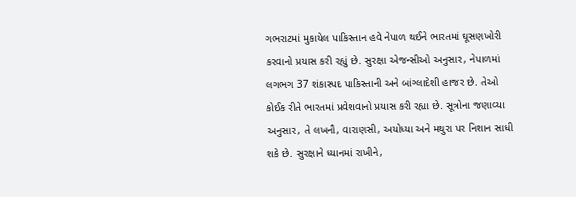ગભરાટમાં મુકાયેલ પાકિસ્તાન હવે નેપાળ થઈને ભારતમાં ઘૂસણખોરી કરવાનો પ્રયાસ કરી રહ્યું છે. સુરક્ષા એજન્સીઓ અનુસાર, નેપાળમાં લગભગ 37 શંકાસ્પદ પાકિસ્તાની અને બાંગ્લાદેશી હાજર છે. તેઓ કોઈક રીતે ભારતમાં પ્રવેશવાનો પ્રયાસ કરી રહ્યા છે. સૂત્રોના જણાવ્યા અનુસાર, તે લખનૌ, વારાણસી, અયોધ્યા અને મથુરા પર નિશાન સાધી શકે છે. સુરક્ષાને ધ્યાનમાં રાખીને,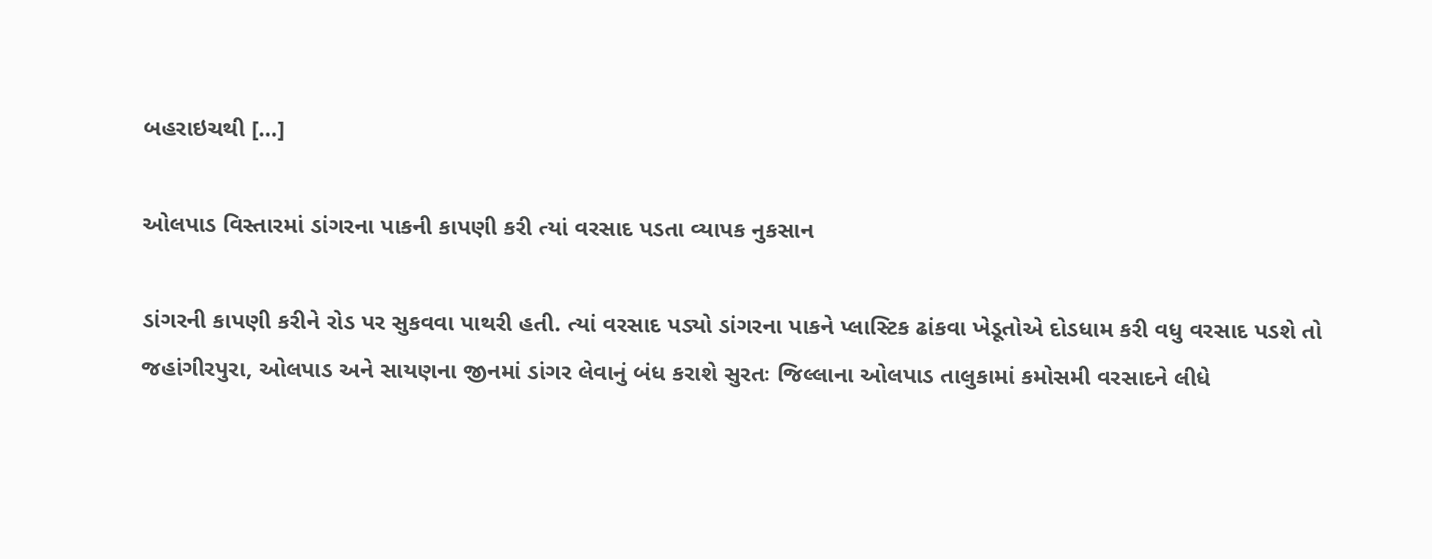બહરાઇચથી […]

ઓલપાડ વિસ્તારમાં ડાંગરના પાકની કાપણી કરી ત્યાં વરસાદ પડતા વ્યાપક નુકસાન

ડાંગરની કાપણી કરીને રોડ પર સુકવવા પાથરી હતી. ત્યાં વરસાદ પડ્યો ડાંગરના પાકને પ્લાસ્ટિક ઢાંકવા ખેડૂતોએ દોડધામ કરી વધુ વરસાદ પડશે તો જહાંગીરપુરા, ઓલપાડ અને સાયણના જીનમાં ડાંગર લેવાનું બંધ કરાશે સુરતઃ જિલ્લાના ઓલપાડ તાલુકામાં કમોસમી વરસાદને લીધે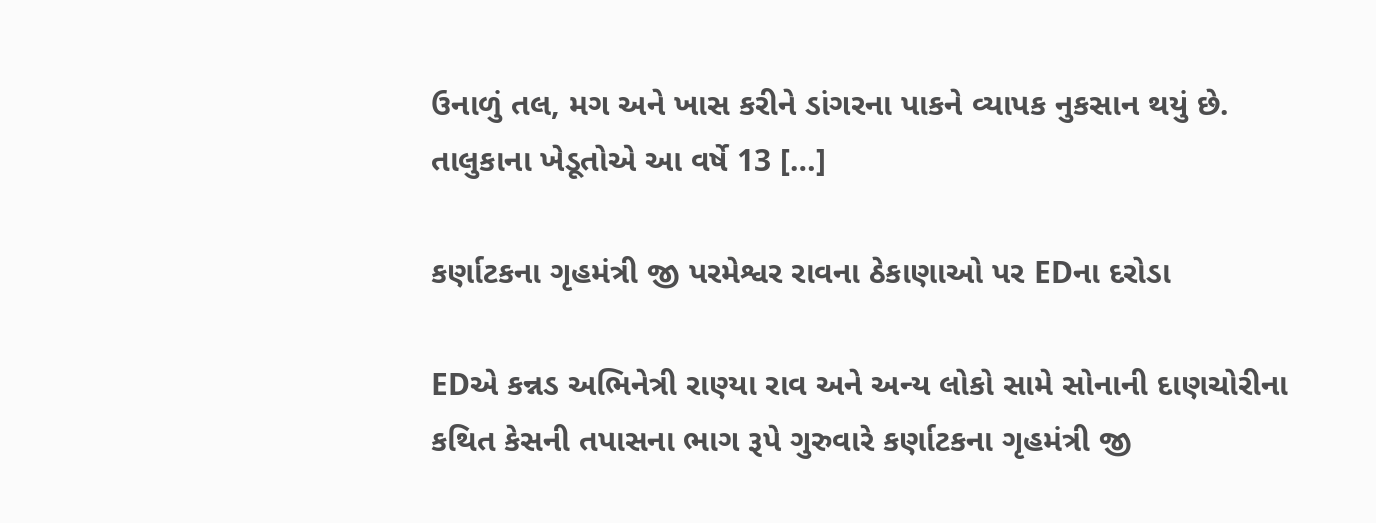ઉનાળું તલ, મગ અને ખાસ કરીને ડાંગરના પાકને વ્યાપક નુકસાન થયું છે. તાલુકાના ખેડૂતોએ આ વર્ષે 13 […]

કર્ણાટકના ગૃહમંત્રી જી પરમેશ્વર રાવના ઠેકાણાઓ પર EDના દરોડા

EDએ કન્નડ અભિનેત્રી રાણ્યા રાવ અને અન્ય લોકો સામે સોનાની દાણચોરીના કથિત કેસની તપાસના ભાગ રૂપે ગુરુવારે કર્ણાટકના ગૃહમંત્રી જી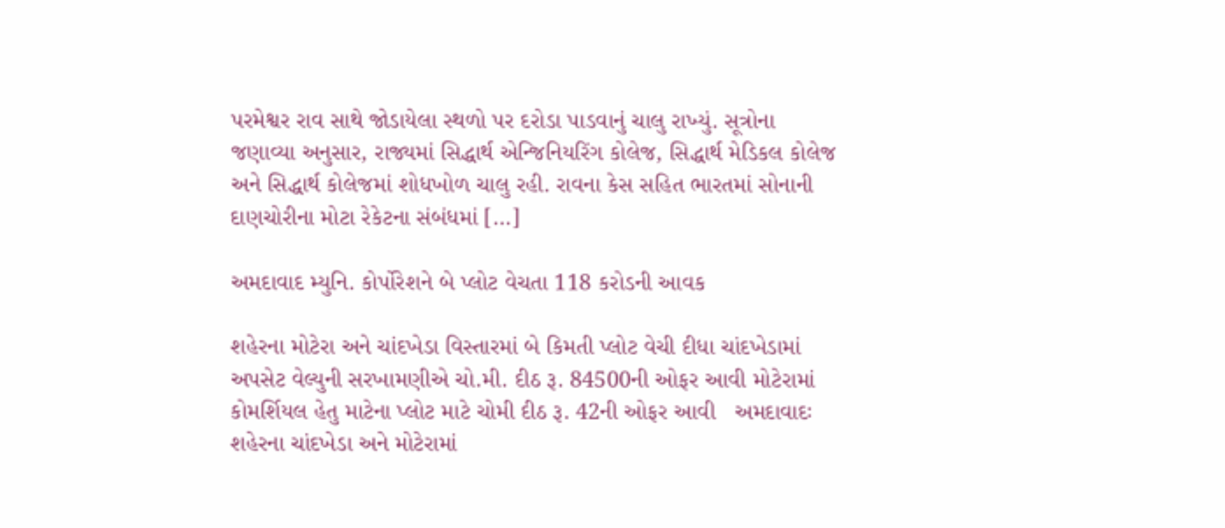પરમેશ્વર રાવ સાથે જોડાયેલા સ્થળો પર દરોડા પાડવાનું ચાલુ રાખ્યું. સૂત્રોના જણાવ્યા અનુસાર, રાજ્યમાં સિદ્ધાર્થ એન્જિનિયરિંગ કોલેજ, સિદ્ધાર્થ મેડિકલ કોલેજ અને સિદ્ધાર્થ કોલેજમાં શોધખોળ ચાલુ રહી. રાવના કેસ સહિત ભારતમાં સોનાની દાણચોરીના મોટા રેકેટના સંબંધમાં […]

અમદાવાદ મ્યુનિ. કોર્પોરેશને બે પ્લોટ વેચતા 118 કરોડની આવક

શહેરના મોટેરા અને ચાંદખેડા વિસ્તારમાં બે કિમતી પ્લોટ વેચી દીધા ચાંદખેડામાં અપસેટ વેલ્યુની સરખામણીએ ચો.મી. દીઠ રૂ. 84500ની ઓફર આવી મોટેરામાં કોમર્શિયલ હેતુ માટેના પ્લોટ માટે ચોમી દીઠ રૂ. 42ની ઓફર આવી   અમદાવાદઃ શહેરના ચાંદખેડા અને મોટેરામાં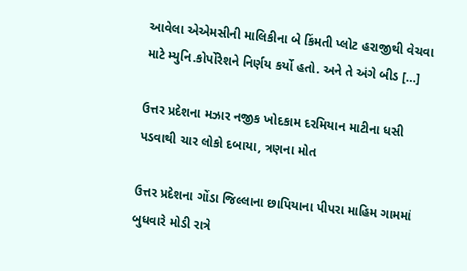આવેલા એએમસીની માલિકીના બે કિંમતી પ્લોટ હરાજીથી વેચવા માટે મ્યુનિ.કોર્પોરેશને નિર્ણય કર્યો હતો. અને તે અંગે બીડ […]

ઉત્તર પ્રદેશના મઝાર નજીક ખોદકામ દરમિયાન માટીના ધસી પડવાથી ચાર લોકો દબાયા, ત્રણના મોત

ઉત્તર પ્રદેશના ગોંડા જિલ્લાના છાપિયાના પીપરા માહિમ ગામમાં બુધવારે મોડી રાત્રે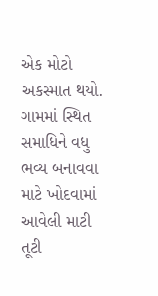એક મોટો અકસ્માત થયો. ગામમાં સ્થિત સમાધિને વધુ ભવ્ય બનાવવા માટે ખોદવામાં આવેલી માટી તૂટી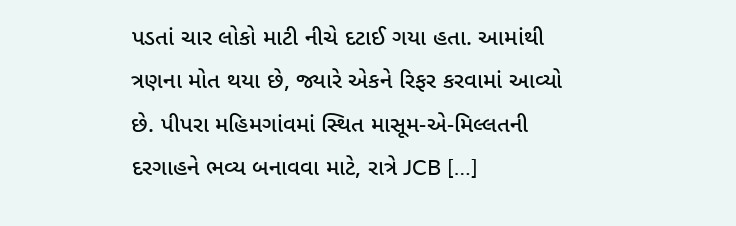પડતાં ચાર લોકો માટી નીચે દટાઈ ગયા હતા. આમાંથી ત્રણના મોત થયા છે, જ્યારે એકને રિફર કરવામાં આવ્યો છે. પીપરા મહિમગાંવમાં સ્થિત માસૂમ-એ-મિલ્લતની દરગાહને ભવ્ય બનાવવા માટે, રાત્રે JCB […]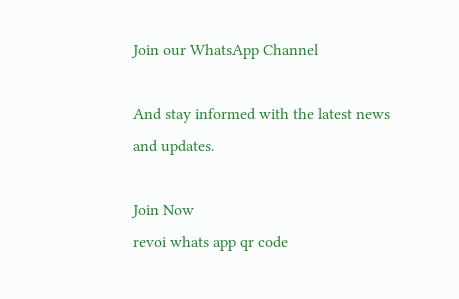Join our WhatsApp Channel

And stay informed with the latest news and updates.

Join Now
revoi whats app qr code